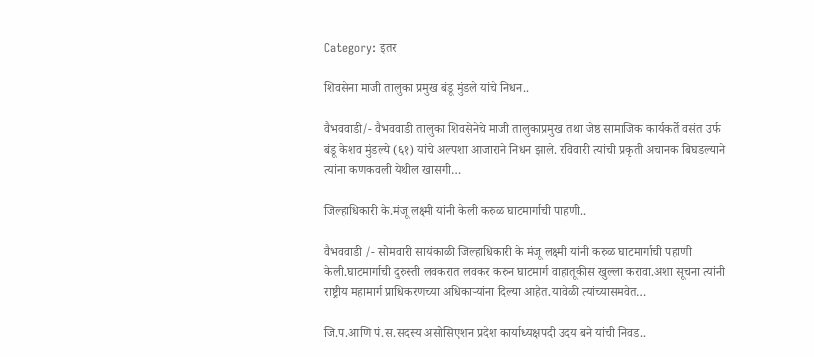Category: इतर

शिवसेना माजी तालुका प्रमुख बंडू मुंडले यांचे निधन..

वैभववाडी/- वैभववाडी तालुका शिवसेनेचे माजी तालुकाप्रमुख तथा जेष्ठ सामाजिक कार्यकर्ते वसंत उर्फ बंडू केशव मुंडल्ये (६१) यांचे अल्पशा आजाराने निधन झाले. रविवारी त्यांची प्रकृती अचानक बिघडल्याने त्यांना कणकवली येथील खासगी…

जिल्हाधिकारी के.मंजू लक्ष्मी यांनी केली करुळ घाटमार्गाची पाहणी..

वैभववाडी /- सोमवारी सायंकाळी जिल्हाधिकारी के मंजू लक्ष्मी यांनी करुळ घाटमार्गाची पहाणी केली.घाटमार्गाची दुरुस्ती लवकरात लवकर करुन घाटमार्ग वाहातूकीस खुल्ला करावा.अशा सूचना त्यांनी राष्ट्रीय महामार्ग प्राधिकरणच्या अधिकाऱ्यांना दिल्या आहेत.यावेळी त्यांच्यासमवेत…

जि.प.आणि पं.स.सदस्य असोसिएशन प्रदेश कार्याध्यक्षपदी उदय बने यांची निवड..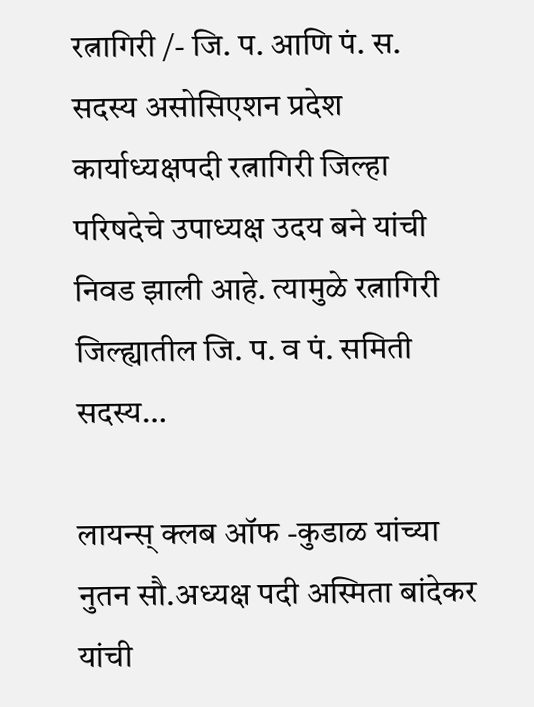रत्नागिरी /- जि. प. आणि पं. स. सदस्य असोसिएशन प्रदेश कार्याध्यक्षपदी रत्नागिरी जिल्हा परिषदेचे उपाध्यक्ष उदय बने यांची निवड झाली आहे. त्यामुळे रत्नागिरी जिल्ह्यातील जि. प. व पं. समिती सदस्य…

लायन्स् क्लब ऑफ -कुडाळ यांच्या नुतन सौ.अध्यक्ष पदी अस्मिता बांदेकर यांची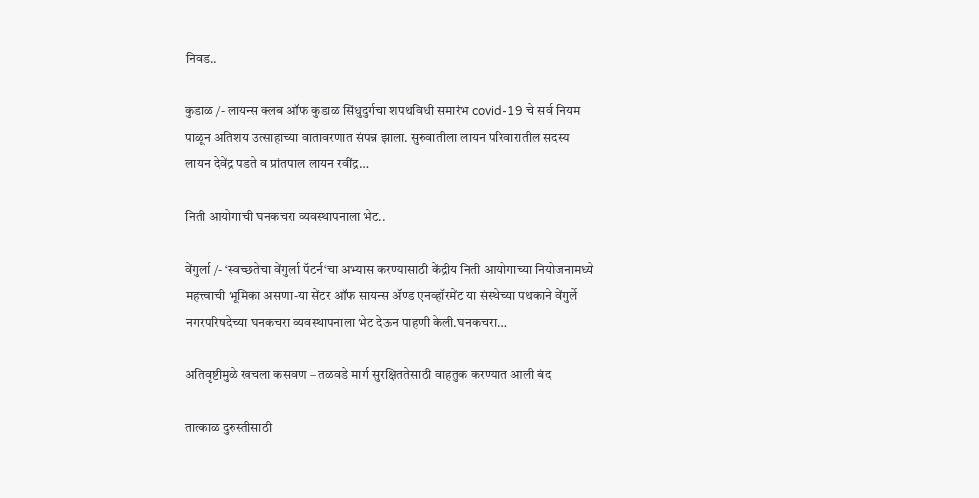निवड..

कुडाळ /- लायन्स क्लब ऑफ कुडाळ सिंधुदुर्गचा शपथविधी समारंभ covid-19 चे सर्व नियम पाळून अतिशय उत्साहाच्या वातावरणात संपन्न झाला. सुरुवातीला लायन परिवारातील सदस्य लायन देवेंद्र पडते व प्रांतपाल लायन रवींद्र…

निती आयोगाची घनकचरा व्यवस्थापनाला भेट..

वेंगुर्ला /- ‘स्वच्छतेचा वेंगुर्ला पॅटर्न‘चा अभ्यास करण्यासाठी केंद्रीय निती आयोगाच्या नियोजनामध्ये महत्त्वाची भूमिका असणा-या सेंटर ऑफ सायन्स ॲण्ड एनव्हॉरमेंट या संस्थेच्या पथकाने वेंगुर्ले नगरपरिषदेच्या घनकचरा व्यवस्थापनाला भेट देऊन पाहणी केली.घनकचरा…

अतिवृष्टीमुळे खचला कसवण – तळवडे मार्ग सुरक्षिततेसाठी वाहतुक करण्यात आली बंद

तात्काळ दुरुस्तीसाठी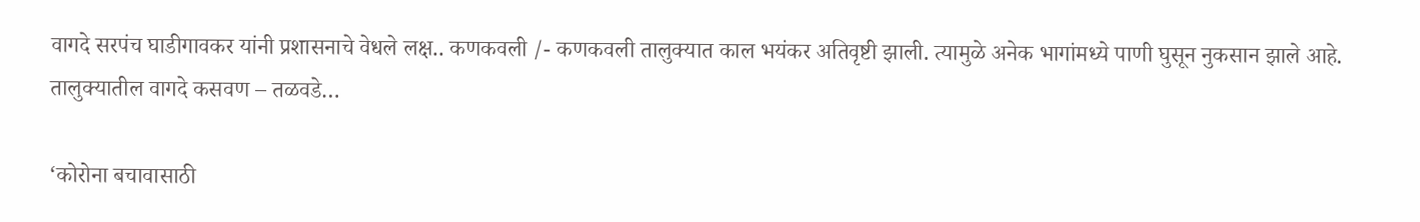वागदे सरपंच घाडीगावकर यांनी प्रशासनाचे वेधले लक्ष.. कणकवली /- कणकवली तालुक्यात काल भयंकर अतिवृष्टी झाली. त्यामुळे अनेक भागांमध्ये पाणी घुसून नुकसान झाले आहे. तालुक्यातील वागदे कसवण – तळवडे…

‘कोरोना बचावासाठी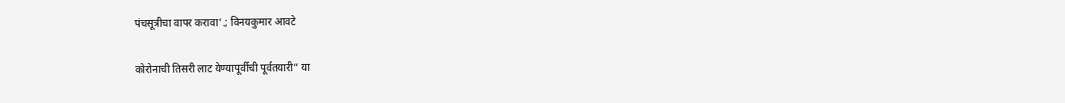पंचसूत्रीचा वापर करावा’.; विनयकुमार आवटे

कोरोनाची तिसरी लाट येण्यापूर्वीची पूर्वतयारी” या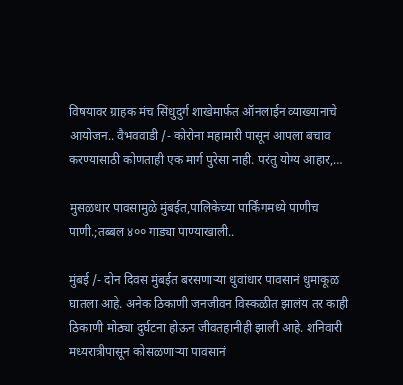विषयावर ग्राहक मंच सिंधुदुर्ग शाखेमार्फत ऑनलाईन व्याख्यानाचे आयोजन.. वैभववाडी /- कोरोना महामारी पासून आपला बचाव करण्यासाठी कोणताही एक मार्ग पुरेसा नाही. परंतु योग्य आहार,…

मुसळधार पावसामुळे मुंबईत,पालिकेच्या पार्किंगमध्ये पाणीच पाणी.;तब्बल ४०० गाड्या पाण्याखाली..

मुंबई /- दोन दिवस मुंबईत बरसणाऱ्या धुवांधार पावसानं धुमाकूळ घातला आहे. अनेक ठिकाणी जनजीवन विस्कळीत झालंय तर काही ठिकाणी मोठ्या दुर्घटना होऊन जीवतहानीही झाली आहे. शनिवारी मध्यरात्रीपासून कोसळणाऱ्या पावसानं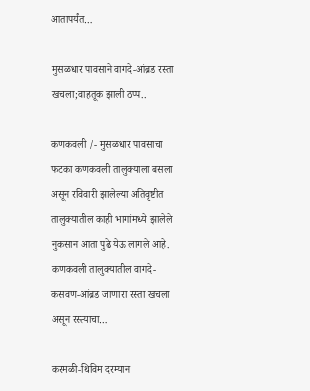आतापर्यंत…

मुसळधार पावसाने वागदे-आंब्रड रस्ता खचला;वाहतूक झाली ठप्प..

कणकवली /- मुसळधार पावसाचा फटका कणकवली तालुक्याला बसला असून रविवारी झालेल्या अतिवृष्टीत तालुक्‍यातील काही भागांमध्ये झालेले नुकसान आता पुढे येऊ लागले आहे. कणकवली तालुक्यातील वागदे-कसवण-आंब्रड जाणारा रस्ता खचला असून रस्त्याचा…

करमळी-थिविम दरम्यान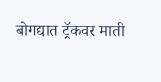बोगद्यात ट्रॅकवर माती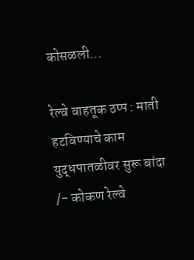कोसळली…

रेल्वे वाहतूक ठप्प : माती हटविण्याचे काम युद्धपातळीवर सुरू बांदा /- कोकण रेल्वे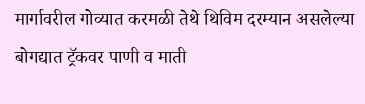मार्गावरील गोव्यात करमळी तेथे थिविम दरम्यान असलेल्या बोगद्यात ट्रॅकवर पाणी व माती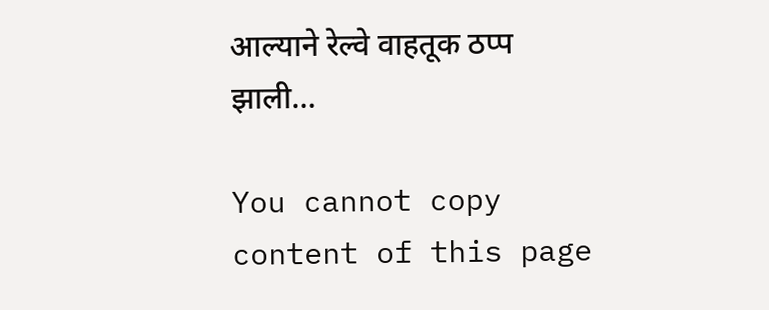आल्याने रेल्वे वाहतूक ठप्प झाली…

You cannot copy content of this page